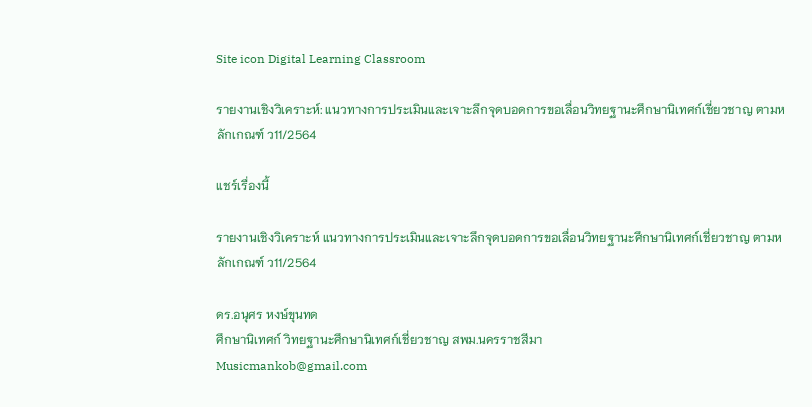Site icon Digital Learning Classroom

รายงานเชิงวิเคราะห์: แนวทางการประเมินและเจาะลึกจุดบอดการขอเลื่อนวิทยฐานะศึกษานิเทศก์เชี่ยวชาญ ตามหลักเกณฑ์ ว11/2564

แชร์เรื่องนี้

รายงานเชิงวิเคราะห์ แนวทางการประเมินและเจาะลึกจุดบอดการขอเลื่อนวิทยฐานะศึกษานิเทศก์เชี่ยวชาญ ตามหลักเกณฑ์ ว11/2564

ดร.อนุศร หงษ์ขุนทด
ศึกษานิเทศก์ วิทยฐานะศึกษานิเทศก์เชี่ยวชาญ สพม.นครราชสีมา
Musicmankob@gmail.com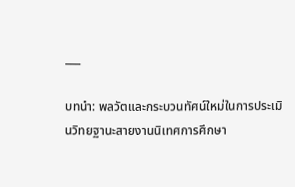___

บทนำ: พลวัตและกระบวนทัศน์ใหม่ในการประเมินวิทยฐานะสายงานนิเทศการศึกษา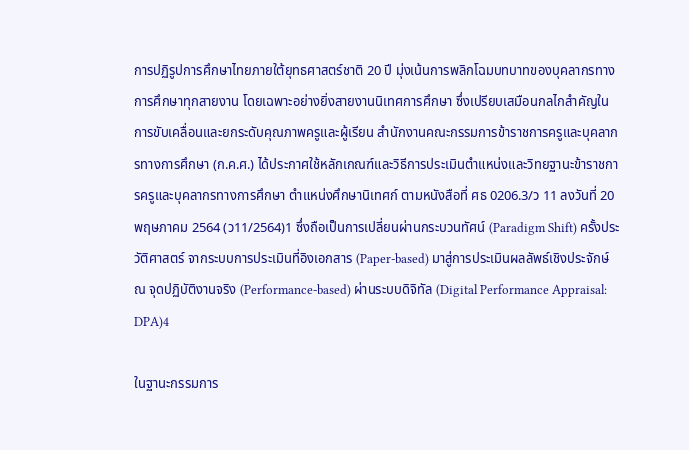การปฏิรูปการศึกษาไทยภายใต้ยุทธศาสตร์ชาติ 20 ปี มุ่งเน้นการพลิกโฉมบทบาทของบุคลากรทางการศึกษาทุกสายงาน โดยเฉพาะอย่างยิ่งสายงานนิเทศการศึกษา ซึ่งเปรียบเสมือนกลไกสำคัญในการขับเคลื่อนและยกระดับคุณภาพครูและผู้เรียน สำนักงานคณะกรรมการข้าราชการครูและบุคลากรทางการศึกษา (ก.ค.ศ.) ได้ประกาศใช้หลักเกณฑ์และวิธีการประเมินตำแหน่งและวิทยฐานะข้าราชการครูและบุคลากรทางการศึกษา ตำแหน่งศึกษานิเทศก์ ตามหนังสือที่ ศธ 0206.3/ว 11 ลงวันที่ 20 พฤษภาคม 2564 (ว11/2564)1 ซึ่งถือเป็นการเปลี่ยนผ่านกระบวนทัศน์ (Paradigm Shift) ครั้งประวัติศาสตร์ จากระบบการประเมินที่อิงเอกสาร (Paper-based) มาสู่การประเมินผลลัพธ์เชิงประจักษ์ ณ จุดปฏิบัติงานจริง (Performance-based) ผ่านระบบดิจิทัล (Digital Performance Appraisal: DPA)4

ในฐานะกรรมการ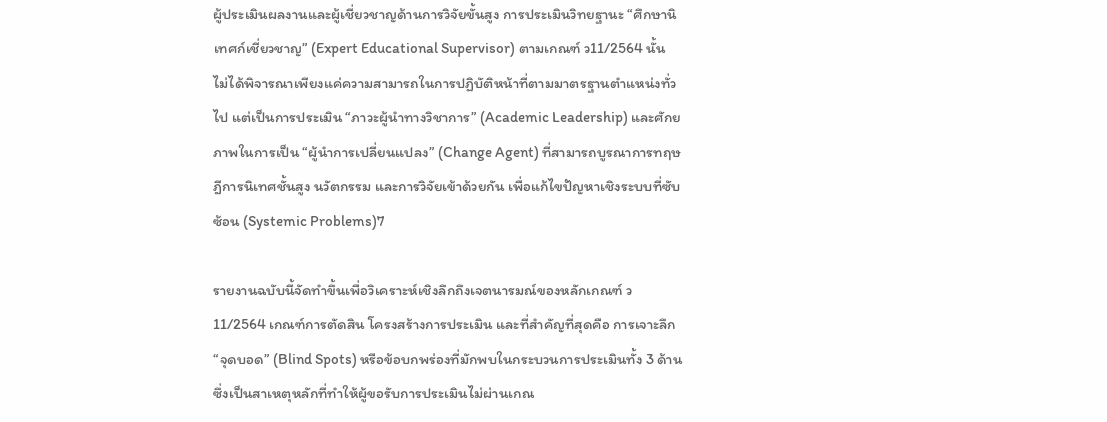ผู้ประเมินผลงานและผู้เชี่ยวชาญด้านการวิจัยขั้นสูง การประเมินวิทยฐานะ “ศึกษานิเทศก์เชี่ยวชาญ” (Expert Educational Supervisor) ตามเกณฑ์ ว11/2564 นั้น ไม่ได้พิจารณาเพียงแค่ความสามารถในการปฏิบัติหน้าที่ตามมาตรฐานตำแหน่งทั่วไป แต่เป็นการประเมิน “ภาวะผู้นำทางวิชาการ” (Academic Leadership) และศักยภาพในการเป็น “ผู้นำการเปลี่ยนแปลง” (Change Agent) ที่สามารถบูรณาการทฤษฎีการนิเทศชั้นสูง นวัตกรรม และการวิจัยเข้าด้วยกัน เพื่อแก้ไขปัญหาเชิงระบบที่ซับซ้อน (Systemic Problems)7

รายงานฉบับนี้จัดทำขึ้นเพื่อวิเคราะห์เชิงลึกถึงเจตนารมณ์ของหลักเกณฑ์ ว11/2564 เกณฑ์การตัดสิน โครงสร้างการประเมิน และที่สำคัญที่สุดคือ การเจาะลึก “จุดบอด” (Blind Spots) หรือข้อบกพร่องที่มักพบในกระบวนการประเมินทั้ง 3 ด้าน ซึ่งเป็นสาเหตุหลักที่ทำให้ผู้ขอรับการประเมินไม่ผ่านเกณ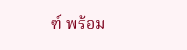ฑ์ พร้อม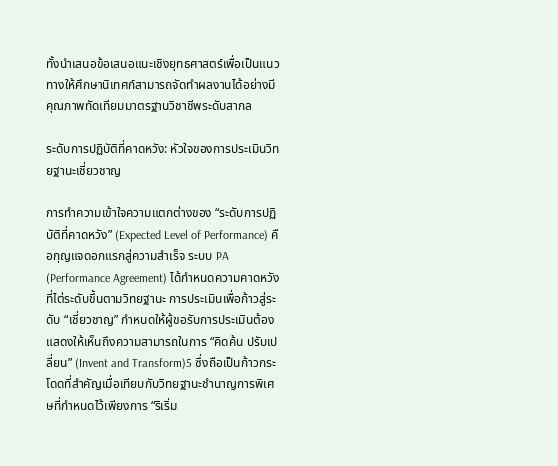ทั้งนำเสนอข้อเสนอแนะเชิงยุทธศาสตร์เพื่อเป็นแนวทางให้ศึกษานิเทศก์สามารถจัดทำผลงานได้อย่างมีคุณภาพทัดเทียมมาตรฐานวิชาชีพระดับสากล

ระดับการปฏิบัติที่คาดหวัง: หัวใจของการประเมินวิทยฐานะเชี่ยวชาญ

การทำความเข้าใจความแตกต่างของ “ระดับการปฏิบัติที่คาดหวัง” (Expected Level of Performance) คือกุญแจดอกแรกสู่ความสำเร็จ ระบบ PA (Performance Agreement) ได้กำหนดความคาดหวังที่ไต่ระดับขึ้นตามวิทยฐานะ การประเมินเพื่อก้าวสู่ระดับ “เชี่ยวชาญ” กำหนดให้ผู้ขอรับการประเมินต้องแสดงให้เห็นถึงความสามารถในการ “คิดค้น ปรับเปลี่ยน” (Invent and Transform)5 ซึ่งถือเป็นก้าวกระโดดที่สำคัญเมื่อเทียบกับวิทยฐานะชำนาญการพิเศษที่กำหนดไว้เพียงการ “ริเริ่ม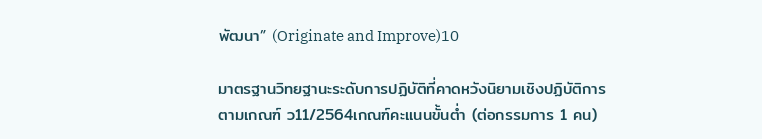พัฒนา” (Originate and Improve)10

มาตรฐานวิทยฐานะระดับการปฏิบัติที่คาดหวังนิยามเชิงปฏิบัติการตามเกณฑ์ ว11/2564เกณฑ์คะแนนขั้นต่ำ (ต่อกรรมการ 1 คน)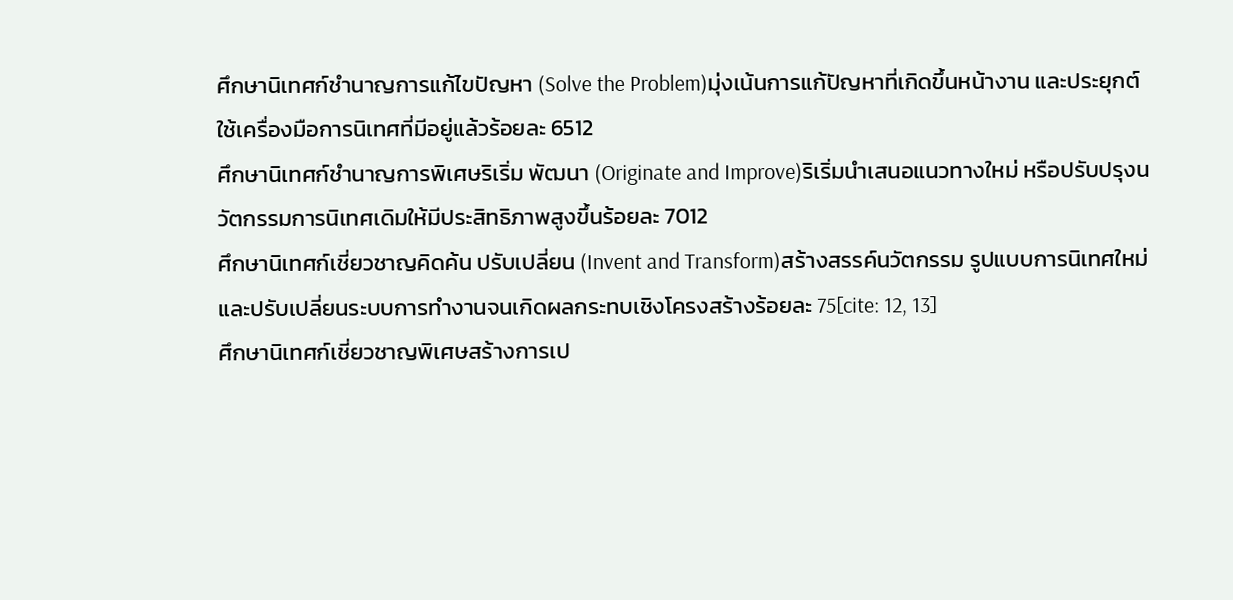ศึกษานิเทศก์ชำนาญการแก้ไขปัญหา (Solve the Problem)มุ่งเน้นการแก้ปัญหาที่เกิดขึ้นหน้างาน และประยุกต์ใช้เครื่องมือการนิเทศที่มีอยู่แล้วร้อยละ 6512
ศึกษานิเทศก์ชำนาญการพิเศษริเริ่ม พัฒนา (Originate and Improve)ริเริ่มนำเสนอแนวทางใหม่ หรือปรับปรุงนวัตกรรมการนิเทศเดิมให้มีประสิทธิภาพสูงขึ้นร้อยละ 7012
ศึกษานิเทศก์เชี่ยวชาญคิดค้น ปรับเปลี่ยน (Invent and Transform)สร้างสรรค์นวัตกรรม รูปแบบการนิเทศใหม่ และปรับเปลี่ยนระบบการทำงานจนเกิดผลกระทบเชิงโครงสร้างร้อยละ 75[cite: 12, 13]
ศึกษานิเทศก์เชี่ยวชาญพิเศษสร้างการเป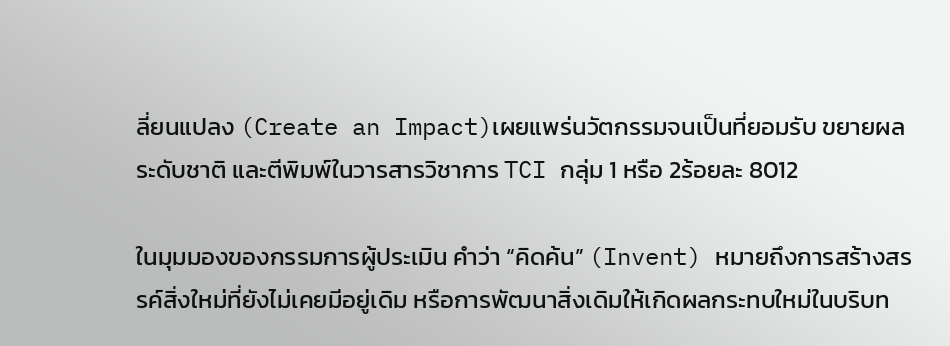ลี่ยนแปลง (Create an Impact)เผยแพร่นวัตกรรมจนเป็นที่ยอมรับ ขยายผลระดับชาติ และตีพิมพ์ในวารสารวิชาการ TCI กลุ่ม 1 หรือ 2ร้อยละ 8012

ในมุมมองของกรรมการผู้ประเมิน คำว่า “คิดค้น” (Invent) หมายถึงการสร้างสรรค์สิ่งใหม่ที่ยังไม่เคยมีอยู่เดิม หรือการพัฒนาสิ่งเดิมให้เกิดผลกระทบใหม่ในบริบท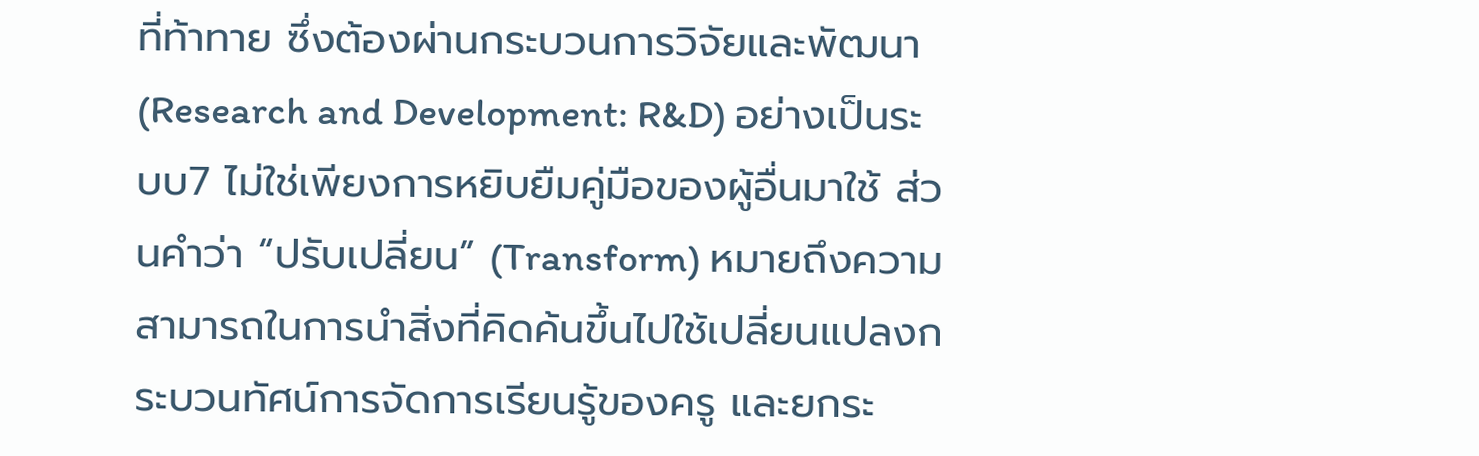ที่ท้าทาย ซึ่งต้องผ่านกระบวนการวิจัยและพัฒนา (Research and Development: R&D) อย่างเป็นระบบ7 ไม่ใช่เพียงการหยิบยืมคู่มือของผู้อื่นมาใช้ ส่วนคำว่า “ปรับเปลี่ยน” (Transform) หมายถึงความสามารถในการนำสิ่งที่คิดค้นขึ้นไปใช้เปลี่ยนแปลงกระบวนทัศน์การจัดการเรียนรู้ของครู และยกระ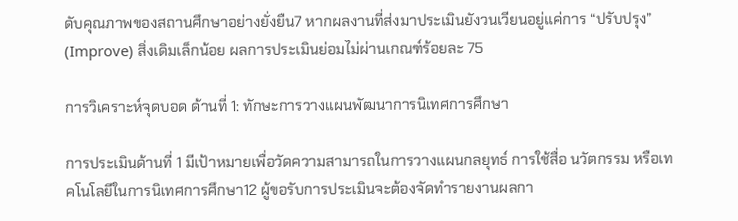ดับคุณภาพของสถานศึกษาอย่างยั่งยืน7 หากผลงานที่ส่งมาประเมินยังวนเวียนอยู่แค่การ “ปรับปรุง” (Improve) สิ่งเดิมเล็กน้อย ผลการประเมินย่อมไม่ผ่านเกณฑ์ร้อยละ 75

การวิเคราะห์จุดบอด ด้านที่ 1: ทักษะการวางแผนพัฒนาการนิเทศการศึกษา

การประเมินด้านที่ 1 มีเป้าหมายเพื่อวัดความสามารถในการวางแผนกลยุทธ์ การใช้สื่อ นวัตกรรม หรือเทคโนโลยีในการนิเทศการศึกษา12 ผู้ขอรับการประเมินจะต้องจัดทำรายงานผลกา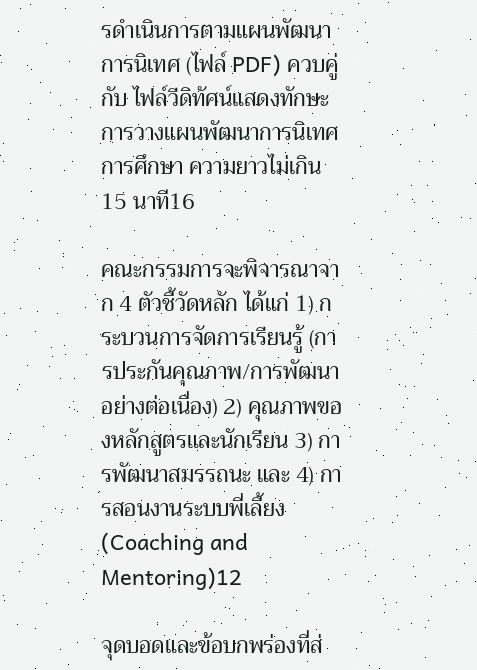รดำเนินการตามแผนพัฒนาการนิเทศ (ไฟล์ PDF) ควบคู่กับ ไฟล์วีดิทัศน์แสดงทักษะการวางแผนพัฒนาการนิเทศการศึกษา ความยาวไม่เกิน 15 นาที16

คณะกรรมการจะพิจารณาจาก 4 ตัวชี้วัดหลัก ได้แก่ 1) กระบวนการจัดการเรียนรู้ (การประกันคุณภาพ/การพัฒนาอย่างต่อเนื่อง) 2) คุณภาพของหลักสูตรและนักเรียน 3) การพัฒนาสมรรถนะ และ 4) การสอนงานระบบพี่เลี้ยง (Coaching and Mentoring)12

จุดบอดและข้อบกพร่องที่ส่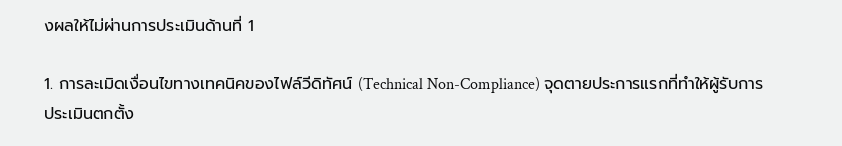งผลให้ไม่ผ่านการประเมินด้านที่ 1

1. การละเมิดเงื่อนไขทางเทคนิคของไฟล์วีดิทัศน์ (Technical Non-Compliance) จุดตายประการแรกที่ทำให้ผู้รับการประเมินตกตั้ง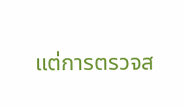แต่การตรวจส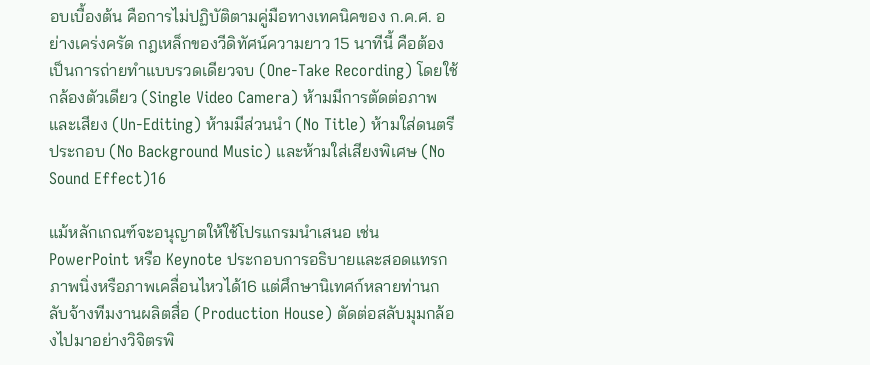อบเบื้องต้น คือการไม่ปฏิบัติตามคู่มือทางเทคนิคของ ก.ค.ศ. อย่างเคร่งครัด กฎเหล็กของวีดิทัศน์ความยาว 15 นาทีนี้ คือต้องเป็นการถ่ายทำแบบรวดเดียวจบ (One-Take Recording) โดยใช้กล้องตัวเดียว (Single Video Camera) ห้ามมีการตัดต่อภาพและเสียง (Un-Editing) ห้ามมีส่วนนำ (No Title) ห้ามใส่ดนตรีประกอบ (No Background Music) และห้ามใส่เสียงพิเศษ (No Sound Effect)16

แม้หลักเกณฑ์จะอนุญาตให้ใช้โปรแกรมนำเสนอ เช่น PowerPoint หรือ Keynote ประกอบการอธิบายและสอดแทรกภาพนิ่งหรือภาพเคลื่อนไหวได้16 แต่ศึกษานิเทศก์หลายท่านกลับจ้างทีมงานผลิตสื่อ (Production House) ตัดต่อสลับมุมกล้องไปมาอย่างวิจิตรพิ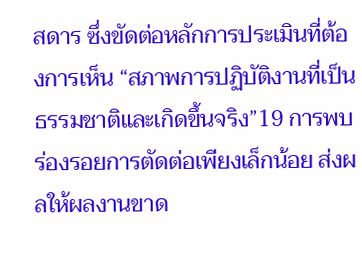สดาร ซึ่งขัดต่อหลักการประเมินที่ต้องการเห็น “สภาพการปฏิบัติงานที่เป็นธรรมชาติและเกิดขึ้นจริง”19 การพบร่องรอยการตัดต่อเพียงเล็กน้อย ส่งผลให้ผลงานขาด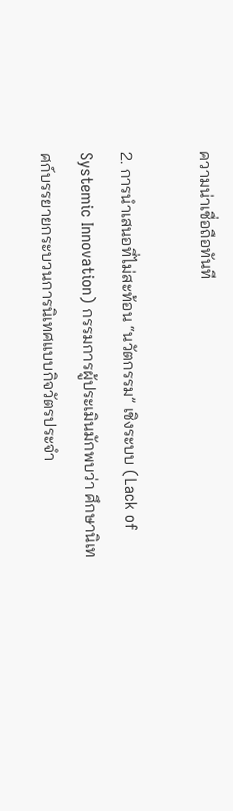ความน่าเชื่อถือทันที

2. การนำเสนอที่ไม่สะท้อน “นวัตกรรม” เชิงระบบ (Lack of Systemic Innovation) กรรมการผู้ประเมินมักพบว่า ศึกษานิเทศก์บรรยายกระบวนการนิเทศแบบกิจวัตรประจำ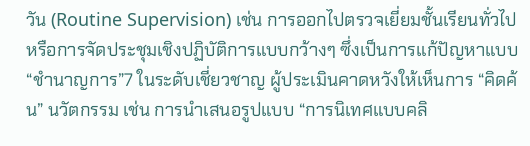วัน (Routine Supervision) เช่น การออกไปตรวจเยี่ยมชั้นเรียนทั่วไป หรือการจัดประชุมเชิงปฏิบัติการแบบกว้างๆ ซึ่งเป็นการแก้ปัญหาแบบ “ชำนาญการ”7 ในระดับเชี่ยวชาญ ผู้ประเมินคาดหวังให้เห็นการ “คิดค้น” นวัตกรรม เช่น การนำเสนอรูปแบบ “การนิเทศแบบคลิ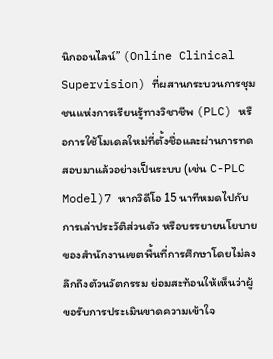นิกออนไลน์” (Online Clinical Supervision) ที่ผสานกระบวนการชุมชนแห่งการเรียนรู้ทางวิชาชีพ (PLC) หรือการใช้โมเดลใหม่ที่ตั้งชื่อและผ่านการทดสอบมาแล้วอย่างเป็นระบบ (เช่น C-PLC Model)7 หากวิดีโอ 15 นาทีหมดไปกับการเล่าประวัติส่วนตัว หรือบรรยายนโยบายของสำนักงานเขตพื้นที่การศึกษาโดยไม่ลงลึกถึงตัวนวัตกรรม ย่อมสะท้อนให้เห็นว่าผู้ขอรับการประเมินขาดความเข้าใจ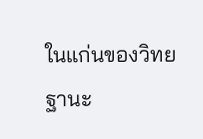ในแก่นของวิทยฐานะ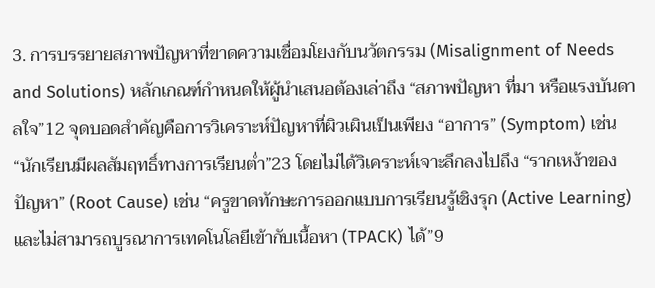3. การบรรยายสภาพปัญหาที่ขาดความเชื่อมโยงกับนวัตกรรม (Misalignment of Needs and Solutions) หลักเกณฑ์กำหนดให้ผู้นำเสนอต้องเล่าถึง “สภาพปัญหา ที่มา หรือแรงบันดาลใจ”12 จุดบอดสำคัญคือการวิเคราะห์ปัญหาที่ผิวเผินเป็นเพียง “อาการ” (Symptom) เช่น “นักเรียนมีผลสัมฤทธิ์ทางการเรียนต่ำ”23 โดยไม่ได้วิเคราะห์เจาะลึกลงไปถึง “รากเหง้าของปัญหา” (Root Cause) เช่น “ครูขาดทักษะการออกแบบการเรียนรู้เชิงรุก (Active Learning) และไม่สามารถบูรณาการเทคโนโลยีเข้ากับเนื้อหา (TPACK) ได้”9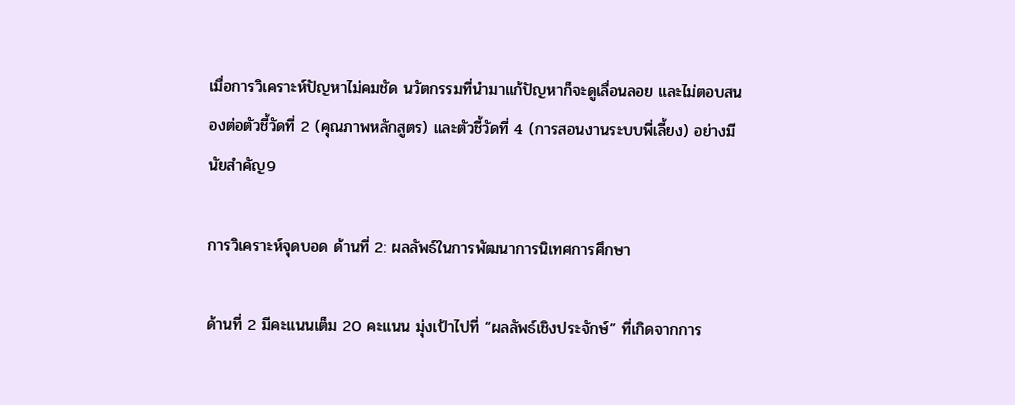เมื่อการวิเคราะห์ปัญหาไม่คมชัด นวัตกรรมที่นำมาแก้ปัญหาก็จะดูเลื่อนลอย และไม่ตอบสนองต่อตัวชี้วัดที่ 2 (คุณภาพหลักสูตร) และตัวชี้วัดที่ 4 (การสอนงานระบบพี่เลี้ยง) อย่างมีนัยสำคัญ9

การวิเคราะห์จุดบอด ด้านที่ 2: ผลลัพธ์ในการพัฒนาการนิเทศการศึกษา

ด้านที่ 2 มีคะแนนเต็ม 20 คะแนน มุ่งเป้าไปที่ “ผลลัพธ์เชิงประจักษ์” ที่เกิดจากการ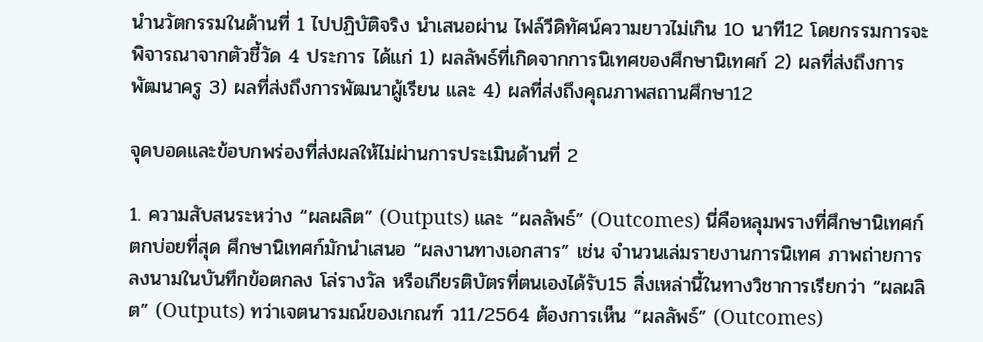นำนวัตกรรมในด้านที่ 1 ไปปฏิบัติจริง นำเสนอผ่าน ไฟล์วีดิทัศน์ความยาวไม่เกิน 10 นาที12 โดยกรรมการจะพิจารณาจากตัวชี้วัด 4 ประการ ได้แก่ 1) ผลลัพธ์ที่เกิดจากการนิเทศของศึกษานิเทศก์ 2) ผลที่ส่งถึงการพัฒนาครู 3) ผลที่ส่งถึงการพัฒนาผู้เรียน และ 4) ผลที่ส่งถึงคุณภาพสถานศึกษา12

จุดบอดและข้อบกพร่องที่ส่งผลให้ไม่ผ่านการประเมินด้านที่ 2

1. ความสับสนระหว่าง “ผลผลิต” (Outputs) และ “ผลลัพธ์” (Outcomes) นี่คือหลุมพรางที่ศึกษานิเทศก์ตกบ่อยที่สุด ศึกษานิเทศก์มักนำเสนอ “ผลงานทางเอกสาร” เช่น จำนวนเล่มรายงานการนิเทศ ภาพถ่ายการลงนามในบันทึกข้อตกลง โล่รางวัล หรือเกียรติบัตรที่ตนเองได้รับ15 สิ่งเหล่านี้ในทางวิชาการเรียกว่า “ผลผลิต” (Outputs) ทว่าเจตนารมณ์ของเกณฑ์ ว11/2564 ต้องการเห็น “ผลลัพธ์” (Outcomes)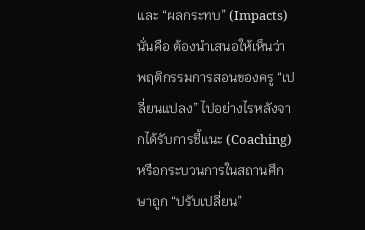และ “ผลกระทบ” (Impacts) นั่นคือ ต้องนำเสนอให้เห็นว่า พฤติกรรมการสอนของครู “เปลี่ยนแปลง” ไปอย่างไรหลังจากได้รับการชี้แนะ (Coaching) หรือกระบวนการในสถานศึกษาถูก “ปรับเปลี่ยน”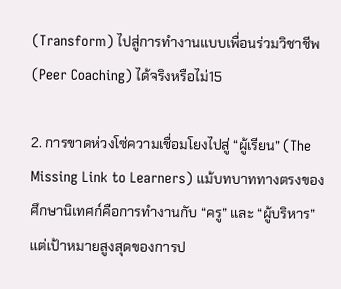(Transform) ไปสู่การทำงานแบบเพื่อนร่วมวิชาชีพ (Peer Coaching) ได้จริงหรือไม่15

2. การขาดห่วงโซ่ความเชื่อมโยงไปสู่ “ผู้เรียน” (The Missing Link to Learners) แม้บทบาททางตรงของศึกษานิเทศก์คือการทำงานกับ “ครู” และ “ผู้บริหาร” แต่เป้าหมายสูงสุดของการป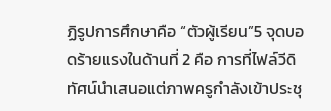ฏิรูปการศึกษาคือ “ตัวผู้เรียน”5 จุดบอดร้ายแรงในด้านที่ 2 คือ การที่ไฟล์วีดิทัศน์นำเสนอแต่ภาพครูกำลังเข้าประชุ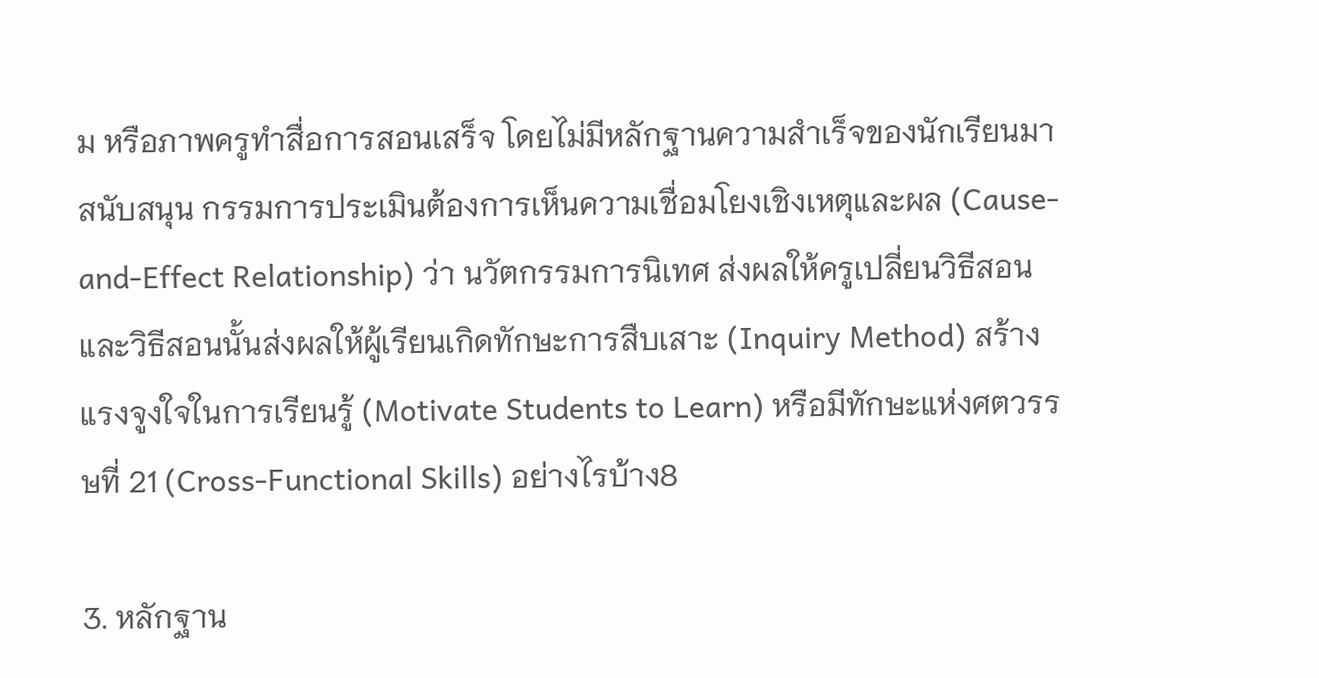ม หรือภาพครูทำสื่อการสอนเสร็จ โดยไม่มีหลักฐานความสำเร็จของนักเรียนมาสนับสนุน กรรมการประเมินต้องการเห็นความเชื่อมโยงเชิงเหตุและผล (Cause-and-Effect Relationship) ว่า นวัตกรรมการนิเทศ ส่งผลให้ครูเปลี่ยนวิธีสอน และวิธีสอนนั้นส่งผลให้ผู้เรียนเกิดทักษะการสืบเสาะ (Inquiry Method) สร้างแรงจูงใจในการเรียนรู้ (Motivate Students to Learn) หรือมีทักษะแห่งศตวรรษที่ 21 (Cross-Functional Skills) อย่างไรบ้าง8

3. หลักฐาน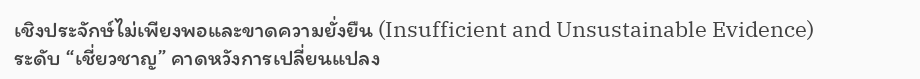เชิงประจักษ์ไม่เพียงพอและขาดความยั่งยืน (Insufficient and Unsustainable Evidence) ระดับ “เชี่ยวชาญ” คาดหวังการเปลี่ยนแปลง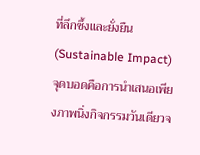ที่ลึกซึ้งและยั่งยืน (Sustainable Impact) จุดบอดคือการนำเสนอเพียงภาพนิ่งกิจกรรมวันเดียวจ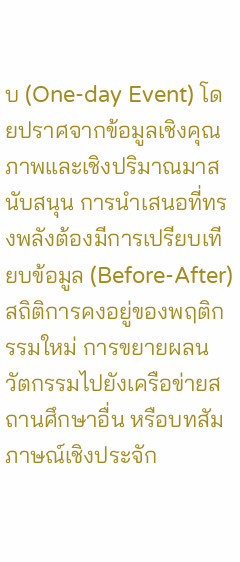บ (One-day Event) โดยปราศจากข้อมูลเชิงคุณภาพและเชิงปริมาณมาสนับสนุน การนำเสนอที่ทรงพลังต้องมีการเปรียบเทียบข้อมูล (Before-After) สถิติการคงอยู่ของพฤติกรรมใหม่ การขยายผลนวัตกรรมไปยังเครือข่ายสถานศึกษาอื่น หรือบทสัมภาษณ์เชิงประจัก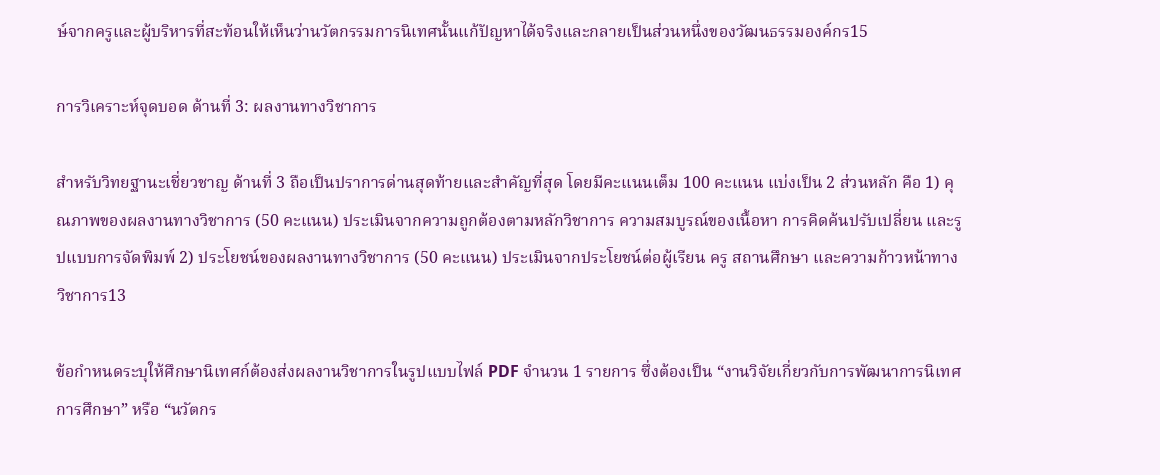ษ์จากครูและผู้บริหารที่สะท้อนให้เห็นว่านวัตกรรมการนิเทศนั้นแก้ปัญหาได้จริงและกลายเป็นส่วนหนึ่งของวัฒนธรรมองค์กร15

การวิเคราะห์จุดบอด ด้านที่ 3: ผลงานทางวิชาการ

สำหรับวิทยฐานะเชี่ยวชาญ ด้านที่ 3 ถือเป็นปราการด่านสุดท้ายและสำคัญที่สุด โดยมีคะแนนเต็ม 100 คะแนน แบ่งเป็น 2 ส่วนหลัก คือ 1) คุณภาพของผลงานทางวิชาการ (50 คะแนน) ประเมินจากความถูกต้องตามหลักวิชาการ ความสมบูรณ์ของเนื้อหา การคิดค้นปรับเปลี่ยน และรูปแบบการจัดพิมพ์ 2) ประโยชน์ของผลงานทางวิชาการ (50 คะแนน) ประเมินจากประโยชน์ต่อผู้เรียน ครู สถานศึกษา และความก้าวหน้าทางวิชาการ13

ข้อกำหนดระบุให้ศึกษานิเทศก์ต้องส่งผลงานวิชาการในรูปแบบไฟล์ PDF จำนวน 1 รายการ ซึ่งต้องเป็น “งานวิจัยเกี่ยวกับการพัฒนาการนิเทศการศึกษา” หรือ “นวัตกร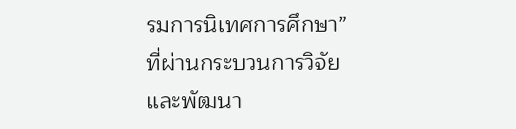รมการนิเทศการศึกษา” ที่ผ่านกระบวนการวิจัยและพัฒนา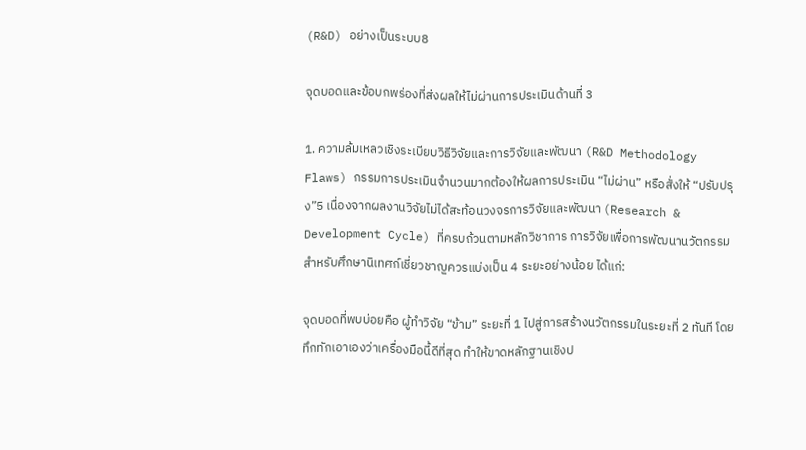(R&D) อย่างเป็นระบบ8

จุดบอดและข้อบกพร่องที่ส่งผลให้ไม่ผ่านการประเมินด้านที่ 3

1. ความล้มเหลวเชิงระเบียบวิธีวิจัยและการวิจัยและพัฒนา (R&D Methodology Flaws) กรรมการประเมินจำนวนมากต้องให้ผลการประเมิน “ไม่ผ่าน” หรือสั่งให้ “ปรับปรุง”5 เนื่องจากผลงานวิจัยไม่ได้สะท้อนวงจรการวิจัยและพัฒนา (Research & Development Cycle) ที่ครบถ้วนตามหลักวิชาการ การวิจัยเพื่อการพัฒนานวัตกรรมสำหรับศึกษานิเทศก์เชี่ยวชาญควรแบ่งเป็น 4 ระยะอย่างน้อย ได้แก่:

จุดบอดที่พบบ่อยคือ ผู้ทำวิจัย “ข้าม” ระยะที่ 1 ไปสู่การสร้างนวัตกรรมในระยะที่ 2 ทันที โดยทึกทักเอาเองว่าเครื่องมือนี้ดีที่สุด ทำให้ขาดหลักฐานเชิงป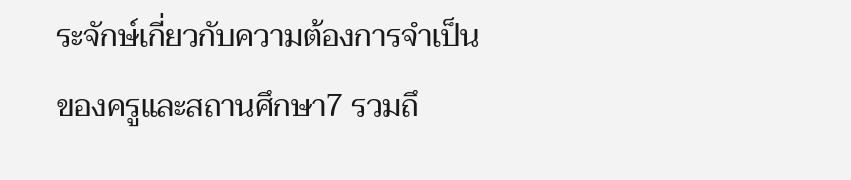ระจักษ์เกี่ยวกับความต้องการจำเป็นของครูและสถานศึกษา7 รวมถึ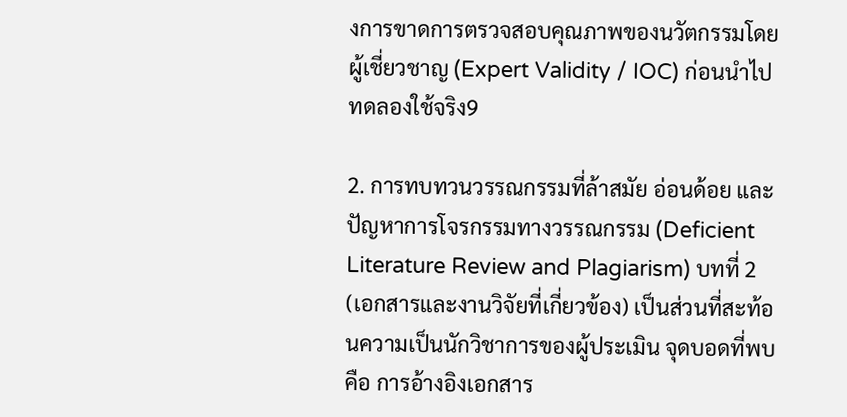งการขาดการตรวจสอบคุณภาพของนวัตกรรมโดยผู้เชี่ยวชาญ (Expert Validity / IOC) ก่อนนำไปทดลองใช้จริง9

2. การทบทวนวรรณกรรมที่ล้าสมัย อ่อนด้อย และปัญหาการโจรกรรมทางวรรณกรรม (Deficient Literature Review and Plagiarism) บทที่ 2 (เอกสารและงานวิจัยที่เกี่ยวข้อง) เป็นส่วนที่สะท้อนความเป็นนักวิชาการของผู้ประเมิน จุดบอดที่พบคือ การอ้างอิงเอกสาร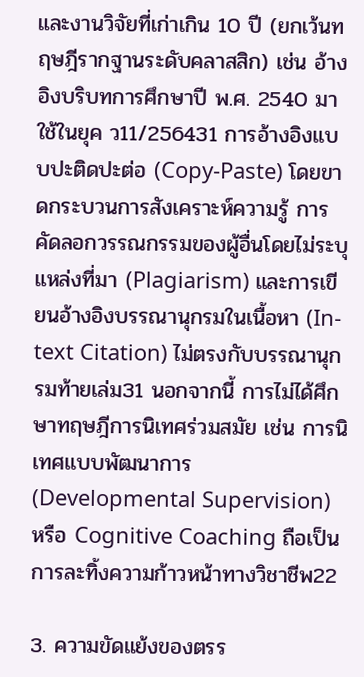และงานวิจัยที่เก่าเกิน 10 ปี (ยกเว้นทฤษฎีรากฐานระดับคลาสสิก) เช่น อ้างอิงบริบทการศึกษาปี พ.ศ. 2540 มาใช้ในยุค ว11/256431 การอ้างอิงแบบปะติดปะต่อ (Copy-Paste) โดยขาดกระบวนการสังเคราะห์ความรู้ การคัดลอกวรรณกรรมของผู้อื่นโดยไม่ระบุแหล่งที่มา (Plagiarism) และการเขียนอ้างอิงบรรณานุกรมในเนื้อหา (In-text Citation) ไม่ตรงกับบรรณานุกรมท้ายเล่ม31 นอกจากนี้ การไม่ได้ศึกษาทฤษฎีการนิเทศร่วมสมัย เช่น การนิเทศแบบพัฒนาการ (Developmental Supervision) หรือ Cognitive Coaching ถือเป็นการละทิ้งความก้าวหน้าทางวิชาชีพ22

3. ความขัดแย้งของตรร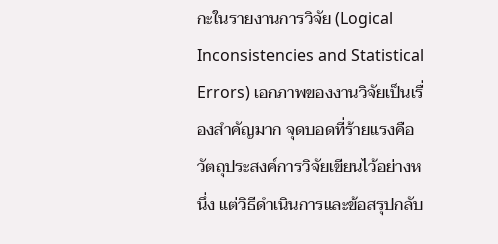กะในรายงานการวิจัย (Logical Inconsistencies and Statistical Errors) เอกภาพของงานวิจัยเป็นเรื่องสำคัญมาก จุดบอดที่ร้ายแรงคือ วัตถุประสงค์การวิจัยเขียนไว้อย่างหนึ่ง แต่วิธีดำเนินการและข้อสรุปกลับ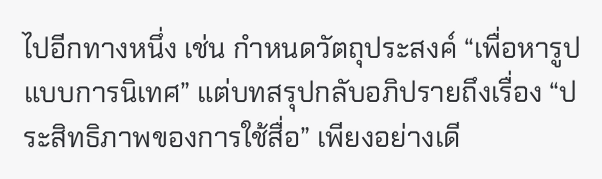ไปอีกทางหนึ่ง เช่น กำหนดวัตถุประสงค์ “เพื่อหารูปแบบการนิเทศ” แต่บทสรุปกลับอภิปรายถึงเรื่อง “ประสิทธิภาพของการใช้สื่อ” เพียงอย่างเดี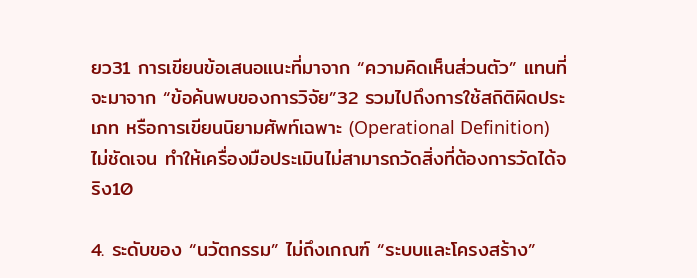ยว31 การเขียนข้อเสนอแนะที่มาจาก “ความคิดเห็นส่วนตัว” แทนที่จะมาจาก “ข้อค้นพบของการวิจัย”32 รวมไปถึงการใช้สถิติผิดประเภท หรือการเขียนนิยามศัพท์เฉพาะ (Operational Definition) ไม่ชัดเจน ทำให้เครื่องมือประเมินไม่สามารถวัดสิ่งที่ต้องการวัดได้จริง10

4. ระดับของ “นวัตกรรม” ไม่ถึงเกณฑ์ “ระบบและโครงสร้าง”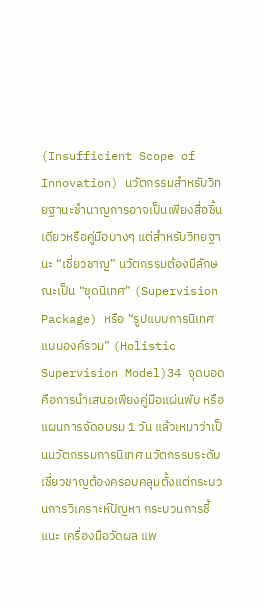(Insufficient Scope of Innovation) นวัตกรรมสำหรับวิทยฐานะชำนาญการอาจเป็นเพียงสื่อชิ้นเดียวหรือคู่มือบางๆ แต่สำหรับวิทยฐานะ “เชี่ยวชาญ” นวัตกรรมต้องมีลักษณะเป็น “ชุดนิเทศ” (Supervision Package) หรือ “รูปแบบการนิเทศแบบองค์รวม” (Holistic Supervision Model)34 จุดบอดคือการนำเสนอเพียงคู่มือแผ่นพับ หรือแผนการจัดอบรม 1 วัน แล้วเหมาว่าเป็นนวัตกรรมการนิเทศ นวัตกรรมระดับเชี่ยวชาญต้องครอบคลุมตั้งแต่กระบวนการวิเคราะห์ปัญหา กระบวนการชี้แนะ เครื่องมือวัดผล แพ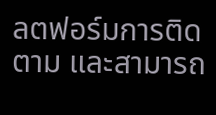ลตฟอร์มการติดตาม และสามารถ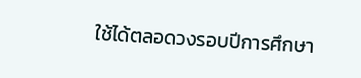ใช้ได้ตลอดวงรอบปีการศึกษา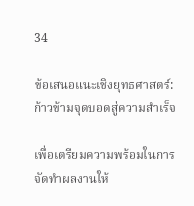34

ข้อเสนอแนะเชิงยุทธศาสตร์: ก้าวข้ามจุดบอดสู่ความสำเร็จ

เพื่อเตรียมความพร้อมในการจัดทำผลงานให้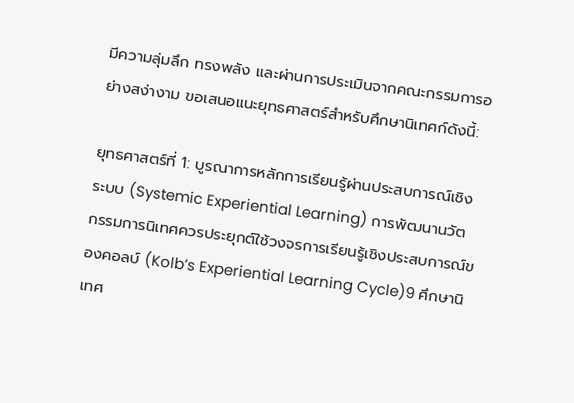มีความลุ่มลึก ทรงพลัง และผ่านการประเมินจากคณะกรรมการอย่างสง่างาม ขอเสนอแนะยุทธศาสตร์สำหรับศึกษานิเทศก์ดังนี้:

ยุทธศาสตร์ที่ 1: บูรณาการหลักการเรียนรู้ผ่านประสบการณ์เชิงระบบ (Systemic Experiential Learning) การพัฒนานวัตกรรมการนิเทศควรประยุกต์ใช้วงจรการเรียนรู้เชิงประสบการณ์ของคอลบ์ (Kolb’s Experiential Learning Cycle)9 ศึกษานิเทศ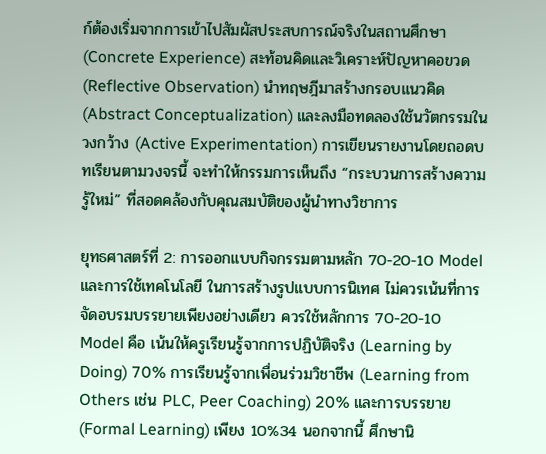ก์ต้องเริ่มจากการเข้าไปสัมผัสประสบการณ์จริงในสถานศึกษา (Concrete Experience) สะท้อนคิดและวิเคราะห์ปัญหาคอขวด (Reflective Observation) นำทฤษฎีมาสร้างกรอบแนวคิด (Abstract Conceptualization) และลงมือทดลองใช้นวัตกรรมในวงกว้าง (Active Experimentation) การเขียนรายงานโดยถอดบทเรียนตามวงจรนี้ จะทำให้กรรมการเห็นถึง “กระบวนการสร้างความรู้ใหม่” ที่สอดคล้องกับคุณสมบัติของผู้นำทางวิชาการ

ยุทธศาสตร์ที่ 2: การออกแบบกิจกรรมตามหลัก 70-20-10 Model และการใช้เทคโนโลยี ในการสร้างรูปแบบการนิเทศ ไม่ควรเน้นที่การจัดอบรมบรรยายเพียงอย่างเดียว ควรใช้หลักการ 70-20-10 Model คือ เน้นให้ครูเรียนรู้จากการปฏิบัติจริง (Learning by Doing) 70% การเรียนรู้จากเพื่อนร่วมวิชาชีพ (Learning from Others เช่น PLC, Peer Coaching) 20% และการบรรยาย (Formal Learning) เพียง 10%34 นอกจากนี้ ศึกษานิ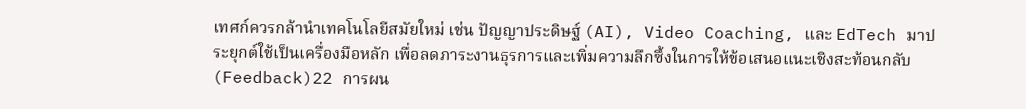เทศก์ควรกล้านำเทคโนโลยีสมัยใหม่ เช่น ปัญญาประดิษฐ์ (AI), Video Coaching, และ EdTech มาประยุกต์ใช้เป็นเครื่องมือหลัก เพื่อลดภาระงานธุรการและเพิ่มความลึกซึ้งในการให้ข้อเสนอแนะเชิงสะท้อนกลับ (Feedback)22 การผน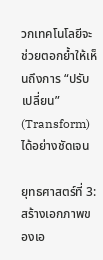วกเทคโนโลยีจะช่วยตอกย้ำให้เห็นถึงการ “ปรับเปลี่ยน” (Transform) ได้อย่างชัดเจน

ยุทธศาสตร์ที่ 3: สร้างเอกภาพของเอ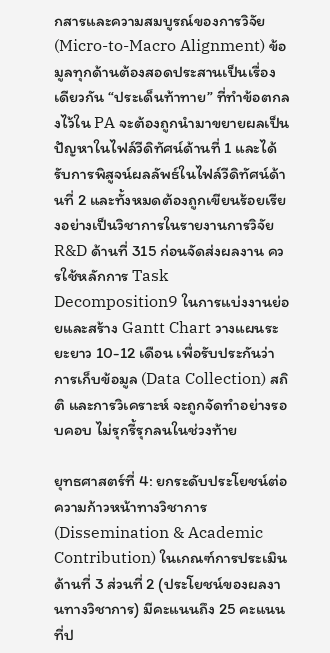กสารและความสมบูรณ์ของการวิจัย (Micro-to-Macro Alignment) ข้อมูลทุกด้านต้องสอดประสานเป็นเรื่องเดียวกัน “ประเด็นท้าทาย” ที่ทำข้อตกลงไว้ใน PA จะต้องถูกนำมาขยายผลเป็นปัญหาในไฟล์วีดิทัศน์ด้านที่ 1 และได้รับการพิสูจน์ผลลัพธ์ในไฟล์วีดิทัศน์ด้านที่ 2 และทั้งหมดต้องถูกเขียนร้อยเรียงอย่างเป็นวิชาการในรายงานการวิจัย R&D ด้านที่ 315 ก่อนจัดส่งผลงาน ควรใช้หลักการ Task Decomposition9 ในการแบ่งงานย่อยและสร้าง Gantt Chart วางแผนระยะยาว 10-12 เดือน เพื่อรับประกันว่าการเก็บข้อมูล (Data Collection) สถิติ และการวิเคราะห์ จะถูกจัดทำอย่างรอบคอบ ไม่รุกรี้รุกลนในช่วงท้าย

ยุทธศาสตร์ที่ 4: ยกระดับประโยชน์ต่อความก้าวหน้าทางวิชาการ (Dissemination & Academic Contribution) ในเกณฑ์การประเมินด้านที่ 3 ส่วนที่ 2 (ประโยชน์ของผลงานทางวิชาการ) มีคะแนนถึง 25 คะแนนที่ป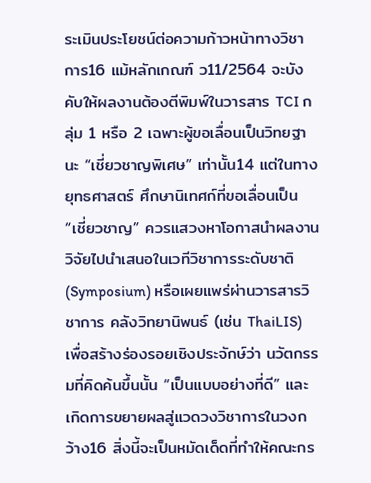ระเมินประโยชน์ต่อความก้าวหน้าทางวิชาการ16 แม้หลักเกณฑ์ ว11/2564 จะบังคับให้ผลงานต้องตีพิมพ์ในวารสาร TCI กลุ่ม 1 หรือ 2 เฉพาะผู้ขอเลื่อนเป็นวิทยฐานะ “เชี่ยวชาญพิเศษ” เท่านั้น14 แต่ในทางยุทธศาสตร์ ศึกษานิเทศก์ที่ขอเลื่อนเป็น “เชี่ยวชาญ” ควรแสวงหาโอกาสนำผลงานวิจัยไปนำเสนอในเวทีวิชาการระดับชาติ (Symposium) หรือเผยแพร่ผ่านวารสารวิชาการ คลังวิทยานิพนธ์ (เช่น ThaiLIS) เพื่อสร้างร่องรอยเชิงประจักษ์ว่า นวัตกรรมที่คิดค้นขึ้นนั้น “เป็นแบบอย่างที่ดี” และเกิดการขยายผลสู่แวดวงวิชาการในวงกว้าง16 สิ่งนี้จะเป็นหมัดเด็ดที่ทำให้คณะกร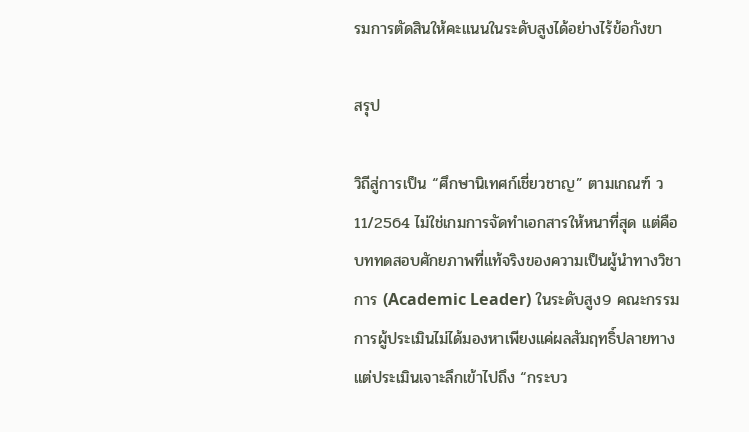รมการตัดสินให้คะแนนในระดับสูงได้อย่างไร้ข้อกังขา

สรุป

วิถีสู่การเป็น “ศึกษานิเทศก์เชี่ยวชาญ” ตามเกณฑ์ ว11/2564 ไม่ใช่เกมการจัดทำเอกสารให้หนาที่สุด แต่คือบททดสอบศักยภาพที่แท้จริงของความเป็นผู้นำทางวิชาการ (Academic Leader) ในระดับสูง9 คณะกรรมการผู้ประเมินไม่ได้มองหาเพียงแค่ผลสัมฤทธิ์ปลายทาง แต่ประเมินเจาะลึกเข้าไปถึง “กระบว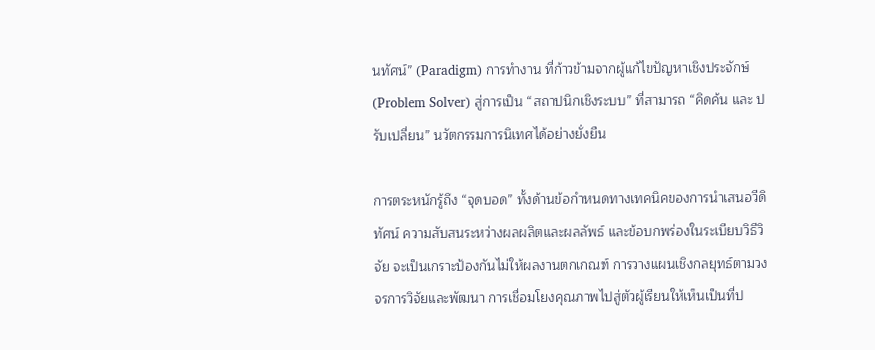นทัศน์” (Paradigm) การทำงาน ที่ก้าวข้ามจากผู้แก้ไขปัญหาเชิงประจักษ์ (Problem Solver) สู่การเป็น “สถาปนิกเชิงระบบ” ที่สามารถ “คิดค้น และ ปรับเปลี่ยน” นวัตกรรมการนิเทศได้อย่างยั่งยืน

การตระหนักรู้ถึง “จุดบอด” ทั้งด้านข้อกำหนดทางเทคนิคของการนำเสนอวีดิทัศน์ ความสับสนระหว่างผลผลิตและผลลัพธ์ และข้อบกพร่องในระเบียบวิธีวิจัย จะเป็นเกราะป้องกันไม่ให้ผลงานตกเกณฑ์ การวางแผนเชิงกลยุทธ์ตามวงจรการวิจัยและพัฒนา การเชื่อมโยงคุณภาพไปสู่ตัวผู้เรียนให้เห็นเป็นที่ป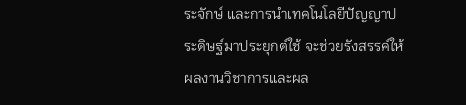ระจักษ์ และการนำเทคโนโลยีปัญญาประดิษฐ์มาประยุกต์ใช้ จะช่วยรังสรรค์ให้ผลงานวิชาการและผล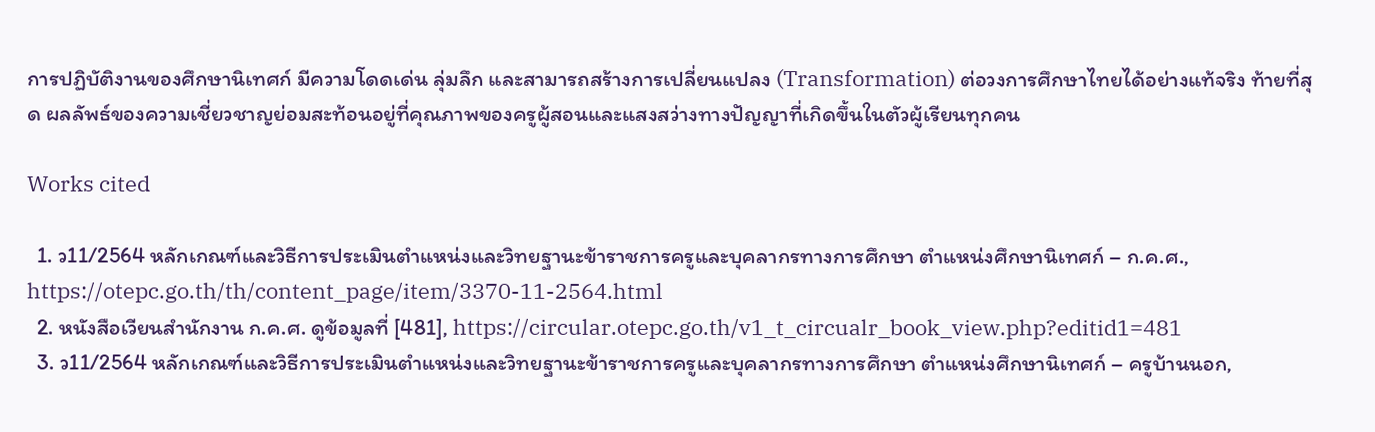การปฏิบัติงานของศึกษานิเทศก์ มีความโดดเด่น ลุ่มลึก และสามารถสร้างการเปลี่ยนแปลง (Transformation) ต่อวงการศึกษาไทยได้อย่างแท้จริง ท้ายที่สุด ผลลัพธ์ของความเชี่ยวชาญย่อมสะท้อนอยู่ที่คุณภาพของครูผู้สอนและแสงสว่างทางปัญญาที่เกิดขึ้นในตัวผู้เรียนทุกคน

Works cited

  1. ว11/2564 หลักเกณฑ์และวิธีการประเมินตำแหน่งและวิทยฐานะข้าราชการครูและบุคลากรทางการศึกษา ตำแหน่งศึกษานิเทศก์ – ก.ค.ศ., https://otepc.go.th/th/content_page/item/3370-11-2564.html
  2. หนังสือเวียนสำนักงาน ก.ค.ศ. ดูข้อมูลที่ [481], https://circular.otepc.go.th/v1_t_circualr_book_view.php?editid1=481
  3. ว11/2564 หลักเกณฑ์และวิธีการประเมินตำแหน่งและวิทยฐานะข้าราชการครูและบุคลากรทางการศึกษา ตำแหน่งศึกษานิเทศก์ – ครูบ้านนอก,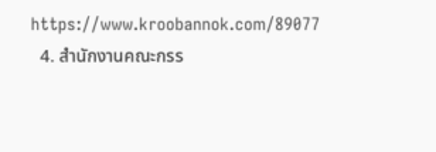https://www.kroobannok.com/89077
  4. สำนักงานคณะกรร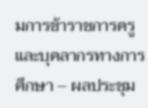มการข้าราชการครูและบุคลากรทางการศึกษา – ผลประชุม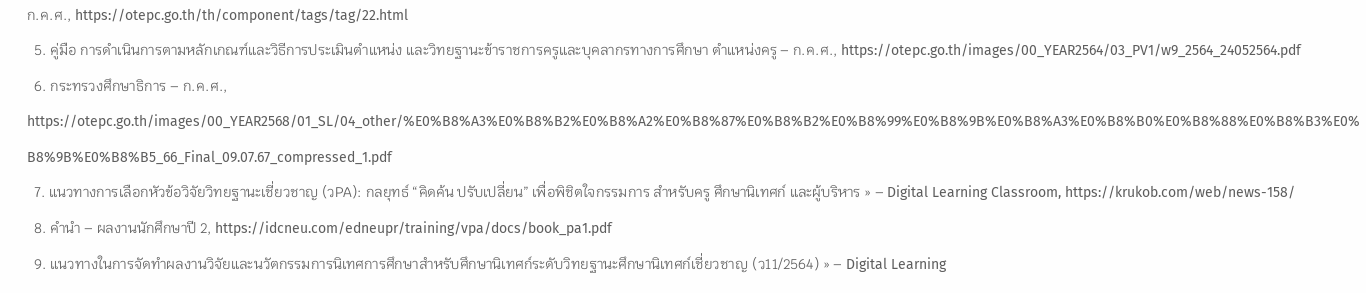ก.ค.ศ., https://otepc.go.th/th/component/tags/tag/22.html
  5. คู่มือ การดำเนินการตามหลักเกณฑ์และวิธีการประเมินตำแหน่ง และวิทยฐานะข้าราชการครูและบุคลากรทางการศึกษา ตำแหน่งครู – ก.ค.ศ., https://otepc.go.th/images/00_YEAR2564/03_PV1/w9_2564_24052564.pdf
  6. กระทรวงศึกษาธิการ – ก.ค.ศ., https://otepc.go.th/images/00_YEAR2568/01_SL/04_other/%E0%B8%A3%E0%B8%B2%E0%B8%A2%E0%B8%87%E0%B8%B2%E0%B8%99%E0%B8%9B%E0%B8%A3%E0%B8%B0%E0%B8%88%E0%B8%B3%E0%B8%9B%E0%B8%B5_66_Final_09.07.67_compressed_1.pdf
  7. แนวทางการเลือกหัวข้อวิจัยวิทยฐานะเชี่ยวชาญ (วPA): กลยุทธ์ “คิดค้น ปรับเปลี่ยน” เพื่อพิชิตใจกรรมการ สำหรับครู ศึกษานิเทศก์ และผู้บริหาร » – Digital Learning Classroom, https://krukob.com/web/news-158/
  8. คำนำ – ผลงานนักศึกษาปี 2, https://idcneu.com/edneupr/training/vpa/docs/book_pa1.pdf
  9. แนวทางในการจัดทำผลงานวิจัยและนวัตกรรมการนิเทศการศึกษาสำหรับศึกษานิเทศก์ระดับวิทยฐานะศึกษานิเทศก์เชี่ยวชาญ (ว11/2564) » – Digital Learning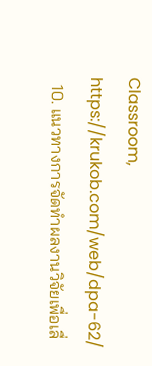Classroom, https://krukob.com/web/dpa-62/
  10. แนวทางการจัดทำผลงานวิจัยเพื่อเลื่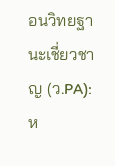อนวิทยฐานะเชี่ยวชาญ (ว.PA): ห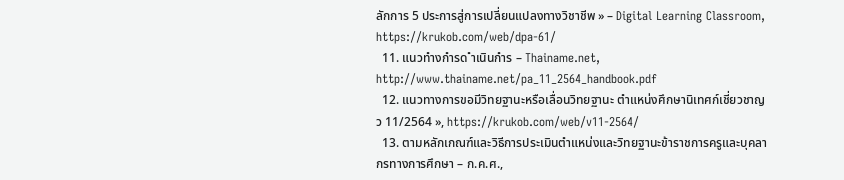ลักการ 5 ประการสู่การเปลี่ยนแปลงทางวิชาชีพ » – Digital Learning Classroom, https://krukob.com/web/dpa-61/
  11. แนวทำงกำรด ำเนินกำร – Thainame.net, http://www.thainame.net/pa_11_2564_handbook.pdf
  12. แนวทางการขอมีวิทยฐานะหรือเลื่อนวิทยฐานะ ตำแหน่งศึกษานิเทศก์เชี่ยวชาญ ว 11/2564 », https://krukob.com/web/v11-2564/
  13. ตามหลักเกณฑ์และวิธีการประเมินตำแหน่งและวิทยฐานะข้าราชการครูและบุคลากรทางการศึกษา – ก.ค.ศ.,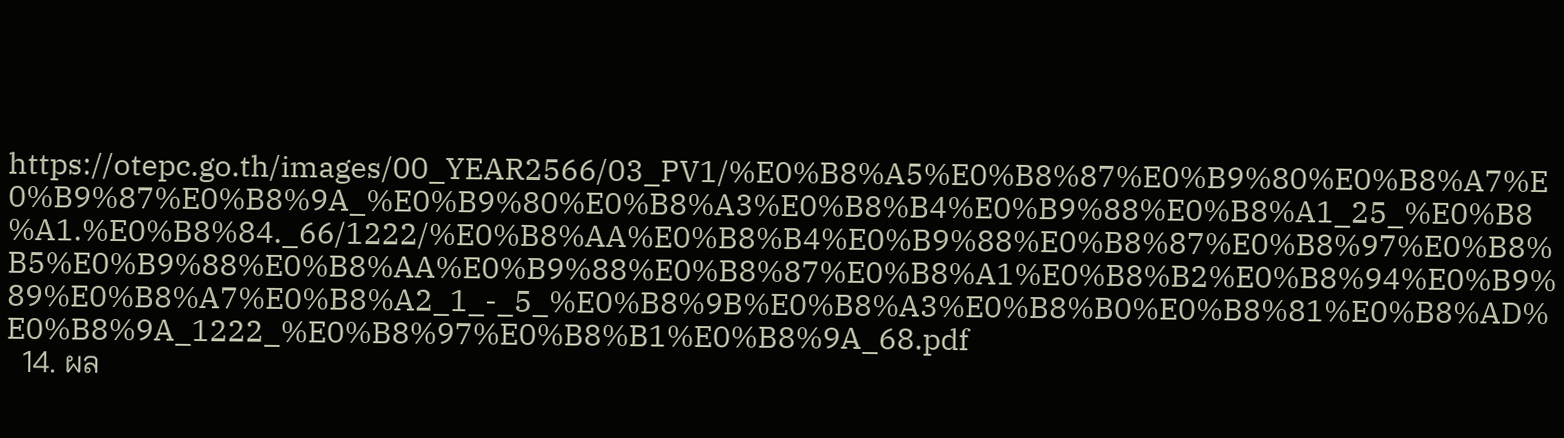https://otepc.go.th/images/00_YEAR2566/03_PV1/%E0%B8%A5%E0%B8%87%E0%B9%80%E0%B8%A7%E0%B9%87%E0%B8%9A_%E0%B9%80%E0%B8%A3%E0%B8%B4%E0%B9%88%E0%B8%A1_25_%E0%B8%A1.%E0%B8%84._66/1222/%E0%B8%AA%E0%B8%B4%E0%B9%88%E0%B8%87%E0%B8%97%E0%B8%B5%E0%B9%88%E0%B8%AA%E0%B9%88%E0%B8%87%E0%B8%A1%E0%B8%B2%E0%B8%94%E0%B9%89%E0%B8%A7%E0%B8%A2_1_-_5_%E0%B8%9B%E0%B8%A3%E0%B8%B0%E0%B8%81%E0%B8%AD%E0%B8%9A_1222_%E0%B8%97%E0%B8%B1%E0%B8%9A_68.pdf
  14. ผล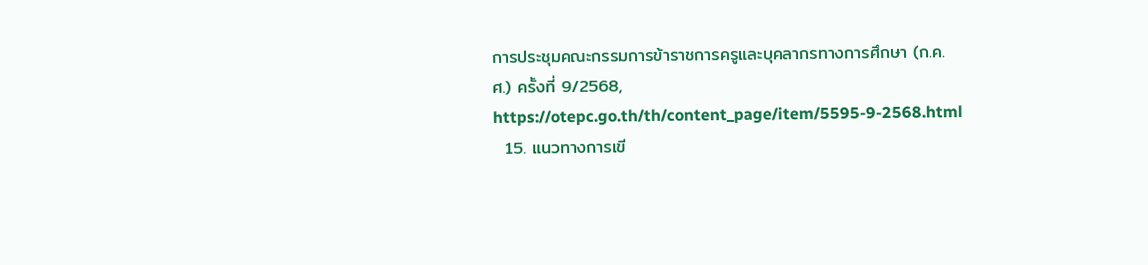การประชุมคณะกรรมการข้าราชการครูและบุคลากรทางการศึกษา (ก.ค.ศ.) ครั้งที่ 9/2568, https://otepc.go.th/th/content_page/item/5595-9-2568.html
  15. แนวทางการเขี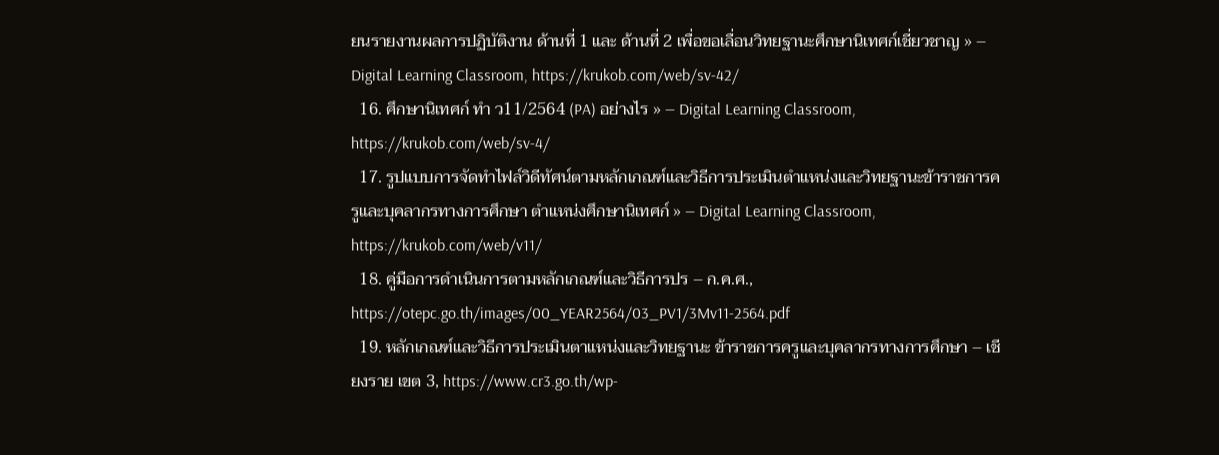ยนรายงานผลการปฏิบัติงาน ด้านที่ 1 และ ด้านที่ 2 เพื่อขอเลื่อนวิทยฐานะศึกษานิเทศก์เชี่ยวชาญ » – Digital Learning Classroom, https://krukob.com/web/sv-42/
  16. ศึกษานิเทศก์ ทำ ว11/2564 (PA) อย่างไร » – Digital Learning Classroom, https://krukob.com/web/sv-4/
  17. รูปแบบการจัดทำไฟล์วิดีทัศน์ตามหลักเกณฑ์และวิธีการประเมินตำแหน่งและวิทยฐานะข้าราชการครูและบุคลากรทางการศึกษา ตำแหน่งศึกษานิเทศก์ » – Digital Learning Classroom, https://krukob.com/web/v11/
  18. คู่มือการดำเนินการตามหลักเกณฑ์และวิธีการปร – ก.ค.ศ., https://otepc.go.th/images/00_YEAR2564/03_PV1/3Mv11-2564.pdf
  19. หลักเกณฑ์และวิธีการประเมินตาแหน่งและวิทยฐานะ ข้าราชการครูและบุคลากรทางการศึกษา – เชียงราย เขต 3, https://www.cr3.go.th/wp-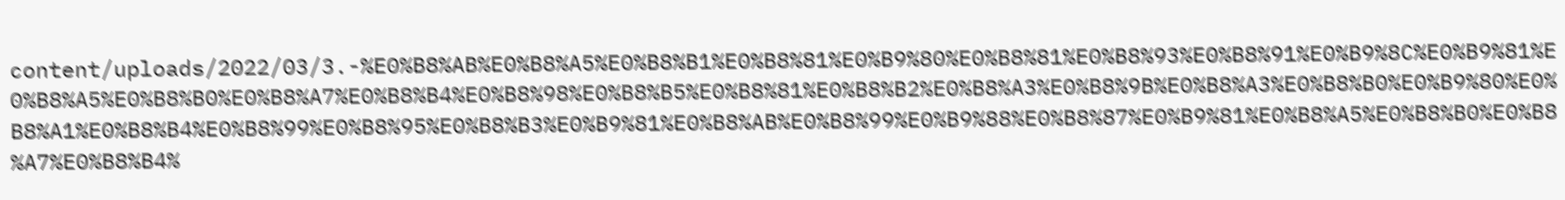content/uploads/2022/03/3.-%E0%B8%AB%E0%B8%A5%E0%B8%B1%E0%B8%81%E0%B9%80%E0%B8%81%E0%B8%93%E0%B8%91%E0%B9%8C%E0%B9%81%E0%B8%A5%E0%B8%B0%E0%B8%A7%E0%B8%B4%E0%B8%98%E0%B8%B5%E0%B8%81%E0%B8%B2%E0%B8%A3%E0%B8%9B%E0%B8%A3%E0%B8%B0%E0%B9%80%E0%B8%A1%E0%B8%B4%E0%B8%99%E0%B8%95%E0%B8%B3%E0%B9%81%E0%B8%AB%E0%B8%99%E0%B9%88%E0%B8%87%E0%B9%81%E0%B8%A5%E0%B8%B0%E0%B8%A7%E0%B8%B4%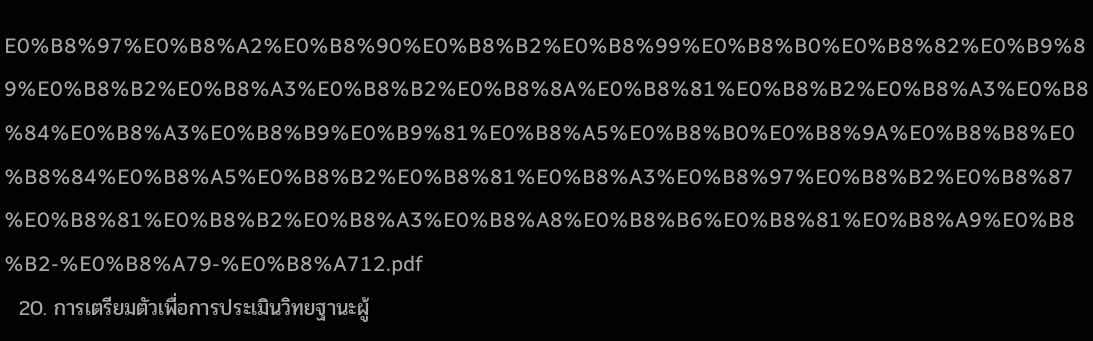E0%B8%97%E0%B8%A2%E0%B8%90%E0%B8%B2%E0%B8%99%E0%B8%B0%E0%B8%82%E0%B9%89%E0%B8%B2%E0%B8%A3%E0%B8%B2%E0%B8%8A%E0%B8%81%E0%B8%B2%E0%B8%A3%E0%B8%84%E0%B8%A3%E0%B8%B9%E0%B9%81%E0%B8%A5%E0%B8%B0%E0%B8%9A%E0%B8%B8%E0%B8%84%E0%B8%A5%E0%B8%B2%E0%B8%81%E0%B8%A3%E0%B8%97%E0%B8%B2%E0%B8%87%E0%B8%81%E0%B8%B2%E0%B8%A3%E0%B8%A8%E0%B8%B6%E0%B8%81%E0%B8%A9%E0%B8%B2-%E0%B8%A79-%E0%B8%A712.pdf
  20. การเตรียมตัวเพื่อการประเมินวิทยฐานะผู้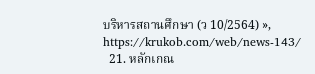บริหารสถานศึกษา (ว 10/2564) », https://krukob.com/web/news-143/
  21. หลักเกณ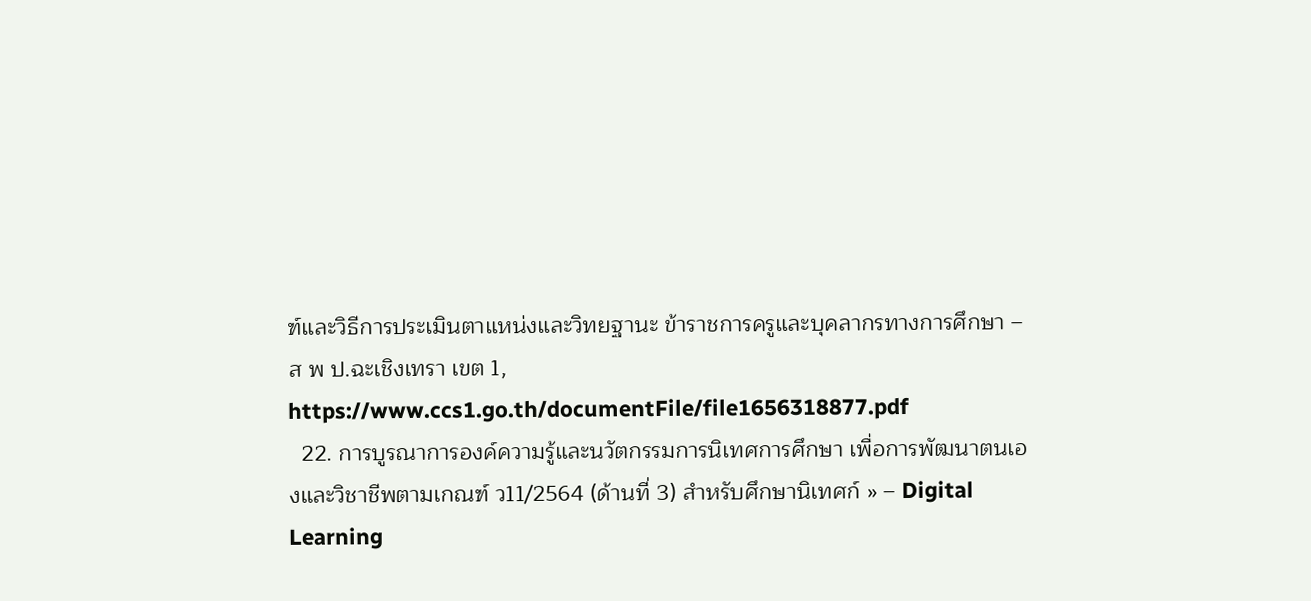ฑ์และวิธีการประเมินตาแหน่งและวิทยฐานะ ข้าราชการครูและบุคลากรทางการศึกษา – ส พ ป.ฉะเชิงเทรา เขต 1, https://www.ccs1.go.th/documentFile/file1656318877.pdf
  22. การบูรณาการองค์ความรู้และนวัตกรรมการนิเทศการศึกษา เพื่อการพัฒนาตนเองและวิชาชีพตามเกณฑ์ ว11/2564 (ด้านที่ 3) สำหรับศึกษานิเทศก์ » – Digital Learning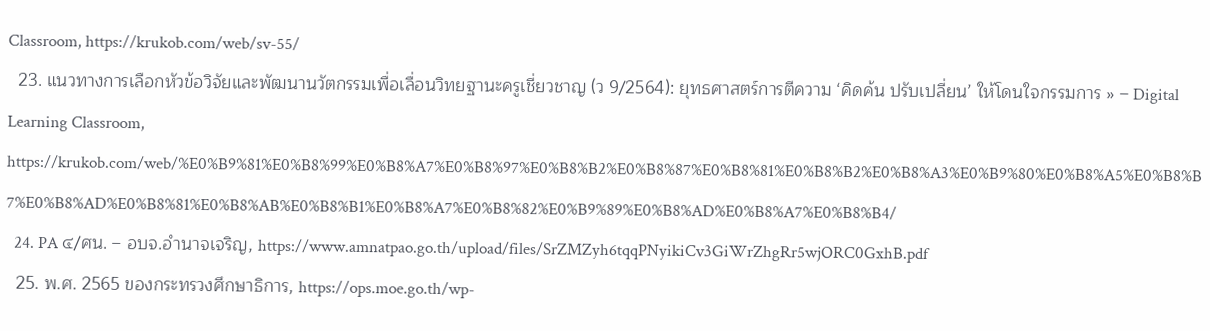Classroom, https://krukob.com/web/sv-55/
  23. แนวทางการเลือกหัวข้อวิจัยและพัฒนานวัตกรรมเพื่อเลื่อนวิทยฐานะครูเชี่ยวชาญ (ว 9/2564): ยุทธศาสตร์การตีความ ‘คิดค้น ปรับเปลี่ยน’ ให้โดนใจกรรมการ » – Digital Learning Classroom, https://krukob.com/web/%E0%B9%81%E0%B8%99%E0%B8%A7%E0%B8%97%E0%B8%B2%E0%B8%87%E0%B8%81%E0%B8%B2%E0%B8%A3%E0%B9%80%E0%B8%A5%E0%B8%B7%E0%B8%AD%E0%B8%81%E0%B8%AB%E0%B8%B1%E0%B8%A7%E0%B8%82%E0%B9%89%E0%B8%AD%E0%B8%A7%E0%B8%B4/
  24. PA ๔/ศน. – อบจ.อำนาจเจริญ, https://www.amnatpao.go.th/upload/files/SrZMZyh6tqqPNyikiCv3GiWrZhgRr5wjORC0GxhB.pdf
  25. พ.ศ. 2565 ของกระทรวงศึกษาธิการ, https://ops.moe.go.th/wp-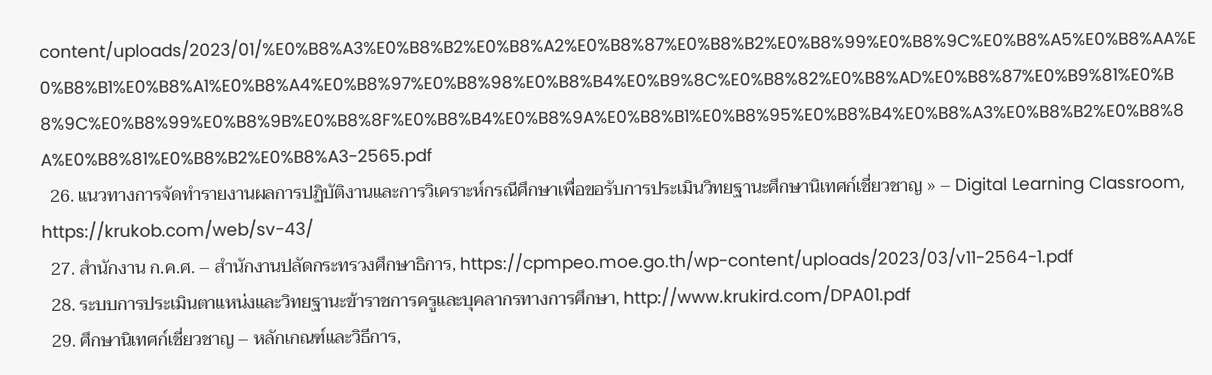content/uploads/2023/01/%E0%B8%A3%E0%B8%B2%E0%B8%A2%E0%B8%87%E0%B8%B2%E0%B8%99%E0%B8%9C%E0%B8%A5%E0%B8%AA%E0%B8%B1%E0%B8%A1%E0%B8%A4%E0%B8%97%E0%B8%98%E0%B8%B4%E0%B9%8C%E0%B8%82%E0%B8%AD%E0%B8%87%E0%B9%81%E0%B8%9C%E0%B8%99%E0%B8%9B%E0%B8%8F%E0%B8%B4%E0%B8%9A%E0%B8%B1%E0%B8%95%E0%B8%B4%E0%B8%A3%E0%B8%B2%E0%B8%8A%E0%B8%81%E0%B8%B2%E0%B8%A3-2565.pdf
  26. แนวทางการจัดทำรายงานผลการปฏิบัติงานและการวิเคราะห์กรณีศึกษาเพื่อขอรับการประเมินวิทยฐานะศึกษานิเทศก์เชี่ยวชาญ » – Digital Learning Classroom, https://krukob.com/web/sv-43/
  27. สํานักงาน ก.ค.ศ. – สำนักงานปลัดกระทรวงศึกษาธิการ, https://cpmpeo.moe.go.th/wp-content/uploads/2023/03/v11-2564-1.pdf
  28. ระบบการประเมินตาแหน่งและวิทยฐานะข้าราชการครูและบุคลากรทางการศึกษา, http://www.krukird.com/DPA01.pdf
  29. ศึกษานิเทศก์เชี่ยวชาญ – หลักเกณฑ์และวิธีการ,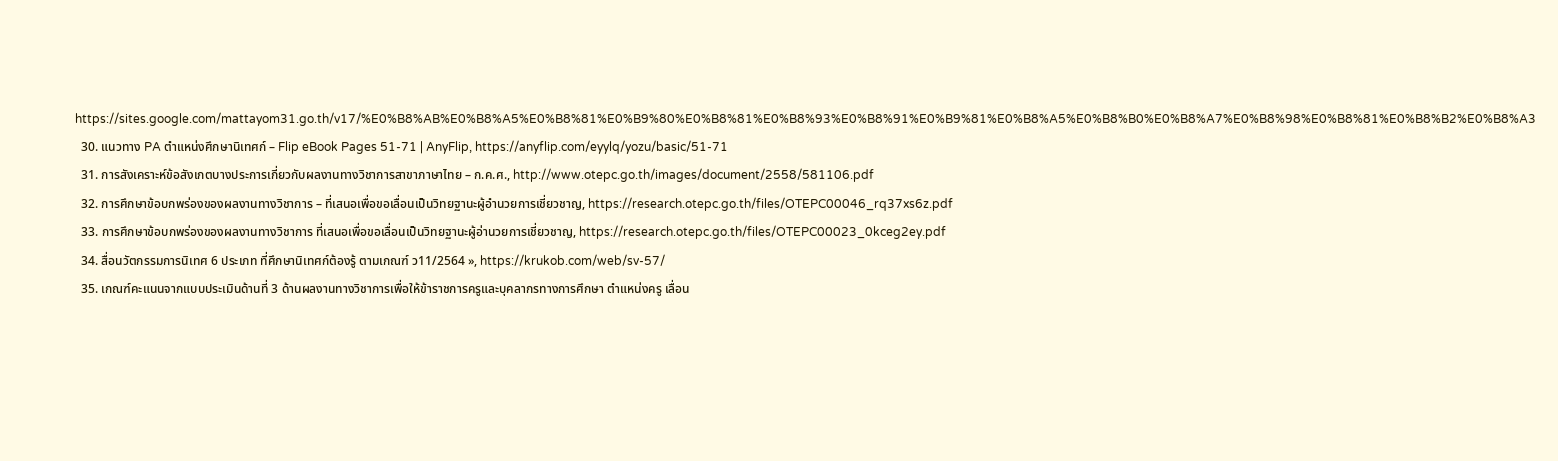https://sites.google.com/mattayom31.go.th/v17/%E0%B8%AB%E0%B8%A5%E0%B8%81%E0%B9%80%E0%B8%81%E0%B8%93%E0%B8%91%E0%B9%81%E0%B8%A5%E0%B8%B0%E0%B8%A7%E0%B8%98%E0%B8%81%E0%B8%B2%E0%B8%A3
  30. แนวทาง PA ตำแหน่งศึกษานิเทศก์ – Flip eBook Pages 51-71 | AnyFlip, https://anyflip.com/eyylq/yozu/basic/51-71
  31. การสังเคราะห์ข้อสังเกตบางประการเกี่ยวกับผลงานทางวิชาการสาขาภาษาไทย – ก.ค.ศ., http://www.otepc.go.th/images/document/2558/581106.pdf
  32. การศึกษาข้อบกพร่องของผลงานทางวิชาการ – ที่เสนอเพื่อขอเลื่อนเป็นวิทยฐานะผู้อำนวยการเชี่ยวชาญ, https://research.otepc.go.th/files/OTEPC00046_rq37xs6z.pdf
  33. การศึกษาข้อบกพร่องของผลงานทางวิชาการ ที่เสนอเพื่อขอเลื่อนเป็นวิทยฐานะผู้อ่านวยการเชี่ยวชาญ, https://research.otepc.go.th/files/OTEPC00023_0kceg2ey.pdf
  34. สื่อนวัตกรรมการนิเทศ 6 ประเภท ที่ศึกษานิเทศก์ต้องรู้ ตามเกณฑ์ ว11/2564 », https://krukob.com/web/sv-57/
  35. เกณฑ์คะแนนจากแบบประเมินด้านที่ 3 ด้านผลงานทางวิชาการเพื่อให้ข้าราชการครูและบุคลากรทางการศึกษา ตำแหน่งครู เลื่อน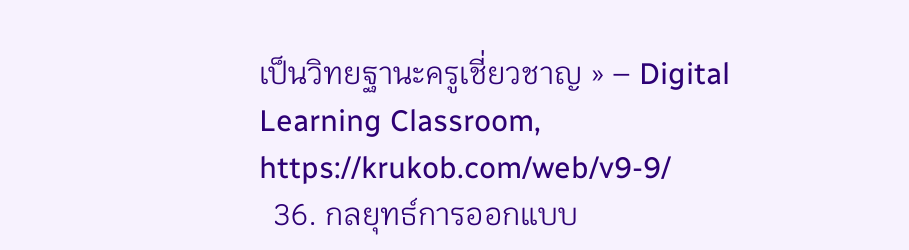เป็นวิทยฐานะครูเชี่ยวชาญ » – Digital Learning Classroom, https://krukob.com/web/v9-9/
  36. กลยุทธ์การออกแบบ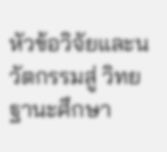หัวข้อวิจัยและนวัตกรรมสู่ วิทยฐานะศึกษา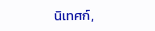นิเทศก์,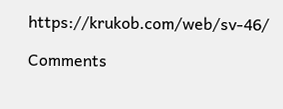https://krukob.com/web/sv-46/

Comments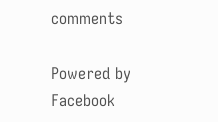comments

Powered by Facebook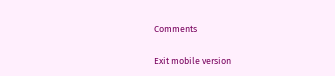Comments

Exit mobile version